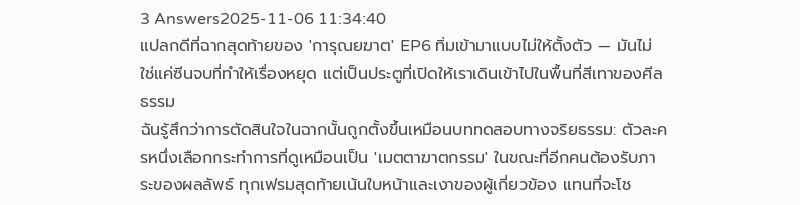3 Answers2025-11-06 11:34:40
แปลกดีที่ฉากสุดท้ายของ 'การุณยฆาต' EP6 ทิ่มเข้ามาแบบไม่ให้ตั้งตัว — มันไม่ใช่แค่ซีนจบที่ทำให้เรื่องหยุด แต่เป็นประตูที่เปิดให้เราเดินเข้าไปในพื้นที่สีเทาของศีลธรรม
ฉันรู้สึกว่าการตัดสินใจในฉากนั้นถูกตั้งขึ้นเหมือนบททดสอบทางจริยธรรม: ตัวละครหนึ่งเลือกกระทำการที่ดูเหมือนเป็น 'เมตตาฆาตกรรม' ในขณะที่อีกคนต้องรับภาระของผลลัพธ์ ทุกเฟรมสุดท้ายเน้นใบหน้าและเงาของผู้เกี่ยวข้อง แทนที่จะโช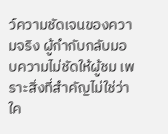ว์ความชัดเจนของความจริง ผู้กำกับกลับมอบความไม่ชัดให้ผู้ชม เพราะสิ่งที่สำคัญไม่ใช่ว่าใค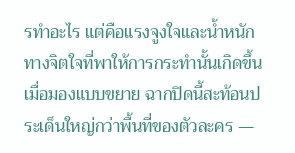รทำอะไร แต่คือแรงจูงใจและน้ำหนักทางจิตใจที่พาให้การกระทำนั้นเกิดขึ้น
เมื่อมองแบบขยาย ฉากปิดนี้สะท้อนประเด็นใหญ่กว่าพื้นที่ของตัวละคร —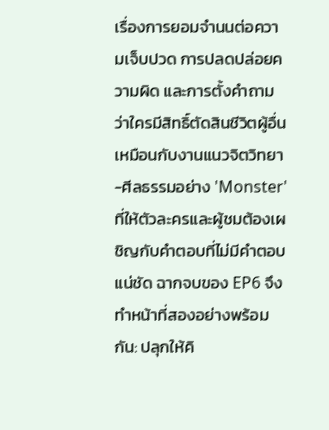เรื่องการยอมจำนนต่อความเจ็บปวด การปลดปล่อยความผิด และการตั้งคำถามว่าใครมีสิทธิ์ตัดสินชีวิตผู้อื่น เหมือนกับงานแนวจิตวิทยา-ศีลธรรมอย่าง 'Monster' ที่ให้ตัวละครและผู้ชมต้องเผชิญกับคำตอบที่ไม่มีคำตอบแน่ชัด ฉากจบของ EP6 จึงทำหน้าที่สองอย่างพร้อมกัน: ปลุกให้คิ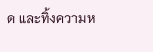ด และทิ้งความห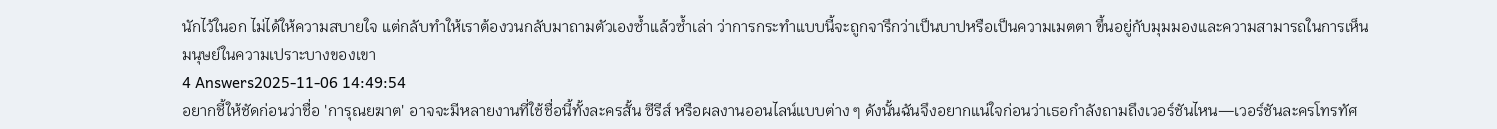นักไว้ในอก ไม่ได้ให้ความสบายใจ แต่กลับทำให้เราต้องวนกลับมาถามตัวเองซ้ำแล้วซ้ำเล่า ว่าการกระทำแบบนี้จะถูกจารึกว่าเป็นบาปหรือเป็นความเมตตา ขึ้นอยู่กับมุมมองและความสามารถในการเห็นมนุษย์ในความเปราะบางของเขา
4 Answers2025-11-06 14:49:54
อยากชี้ให้ชัดก่อนว่าชื่อ 'การุณยฆาต' อาจจะมีหลายงานที่ใช้ชื่อนี้ทั้งละครสั้น ซีรีส์ หรือผลงานออนไลน์แบบต่าง ๆ ดังนั้นฉันจึงอยากแน่ใจก่อนว่าเธอกำลังถามถึงเวอร์ชันไหน—เวอร์ชันละครโทรทัศ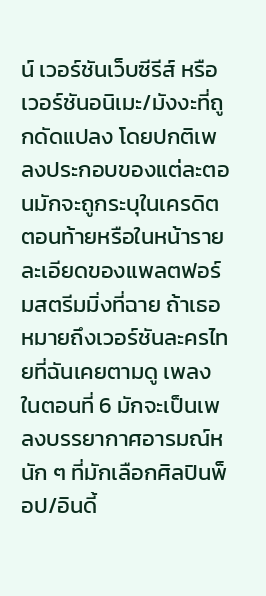น์ เวอร์ชันเว็บซีรีส์ หรือเวอร์ชันอนิเมะ/มังงะที่ถูกดัดแปลง โดยปกติเพลงประกอบของแต่ละตอนมักจะถูกระบุในเครดิตตอนท้ายหรือในหน้ารายละเอียดของแพลตฟอร์มสตรีมมิ่งที่ฉาย ถ้าเธอหมายถึงเวอร์ชันละครไทยที่ฉันเคยตามดู เพลงในตอนที่ 6 มักจะเป็นเพลงบรรยากาศอารมณ์หนัก ๆ ที่มักเลือกศิลปินพ็อป/อินดี้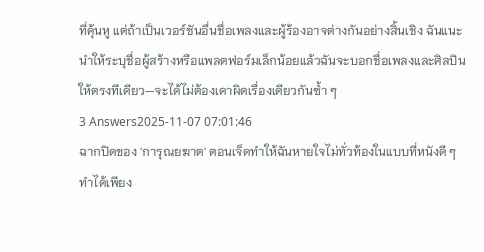ที่คุ้นหู แต่ถ้าเป็นเวอร์ชันอื่นชื่อเพลงและผู้ร้องอาจต่างกันอย่างสิ้นเชิง ฉันแนะนำให้ระบุชื่อผู้สร้างหรือแพลตฟอร์มเล็กน้อยแล้วฉันจะบอกชื่อเพลงและศิลปินให้ตรงทีเดียว—จะได้ไม่ต้องเดาผิดเรื่องเดียวกันซ้ำ ๆ
3 Answers2025-11-07 07:01:46
ฉากปิดของ 'การุณยฆาต' ตอนเจ็ดทำให้ฉันหายใจไม่ทั่วท้องในแบบที่หนังดี ๆ ทำได้เพียง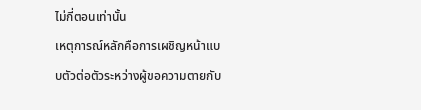ไม่กี่ตอนเท่านั้น
เหตุการณ์หลักคือการเผชิญหน้าแบบตัวต่อตัวระหว่างผู้ขอความตายกับ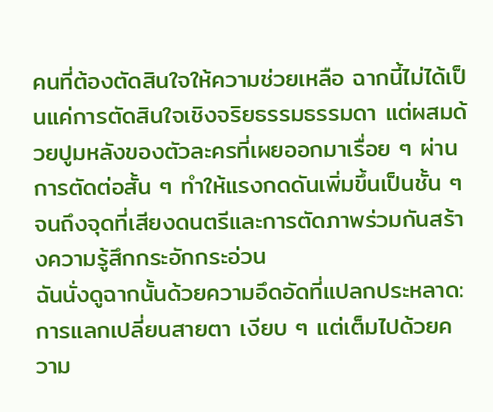คนที่ต้องตัดสินใจให้ความช่วยเหลือ ฉากนี้ไม่ได้เป็นแค่การตัดสินใจเชิงจริยธรรมธรรมดา แต่ผสมด้วยปูมหลังของตัวละครที่เผยออกมาเรื่อย ๆ ผ่านการตัดต่อสั้น ๆ ทำให้แรงกดดันเพิ่มขึ้นเป็นชั้น ๆ จนถึงจุดที่เสียงดนตรีและการตัดภาพร่วมกันสร้างความรู้สึกกระอักกระอ่วน
ฉันนั่งดูฉากนั้นด้วยความอึดอัดที่แปลกประหลาด: การแลกเปลี่ยนสายตา เงียบ ๆ แต่เต็มไปด้วยความ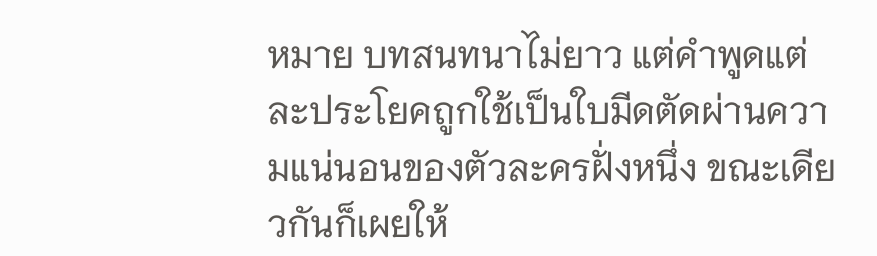หมาย บทสนทนาไม่ยาว แต่คำพูดแต่ละประโยคถูกใช้เป็นใบมีดตัดผ่านความแน่นอนของตัวละครฝั่งหนึ่ง ขณะเดียวกันก็เผยให้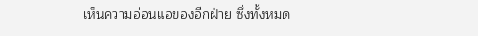เห็นความอ่อนแอของอีกฝ่าย ซึ่งทั้งหมด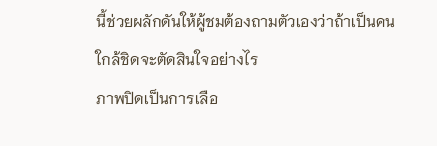นี้ช่วยผลักดันให้ผู้ชมต้องถามตัวเองว่าถ้าเป็นคนใกล้ชิดจะตัดสินใจอย่างไร
ภาพปิดเป็นการเลือ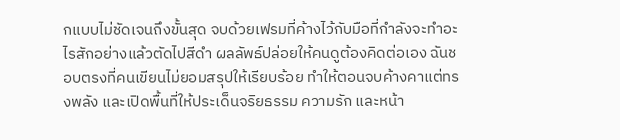กแบบไม่ชัดเจนถึงขั้นสุด จบด้วยเฟรมที่ค้างไว้กับมือที่กำลังจะทำอะไรสักอย่างแล้วตัดไปสีดำ ผลลัพธ์ปล่อยให้คนดูต้องคิดต่อเอง ฉันชอบตรงที่คนเขียนไม่ยอมสรุปให้เรียบร้อย ทำให้ตอนจบค้างคาแต่ทรงพลัง และเปิดพื้นที่ให้ประเด็นจริยธรรม ความรัก และหน้า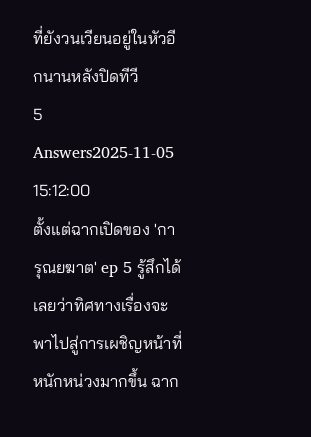ที่ยังวนเวียนอยู่ในหัวอีกนานหลังปิดทีวี
5 Answers2025-11-05 15:12:00
ตั้งแต่ฉากเปิดของ 'การุณยฆาต' ep 5 รู้สึกได้เลยว่าทิศทางเรื่องจะพาไปสู่การเผชิญหน้าที่หนักหน่วงมากขึ้น ฉาก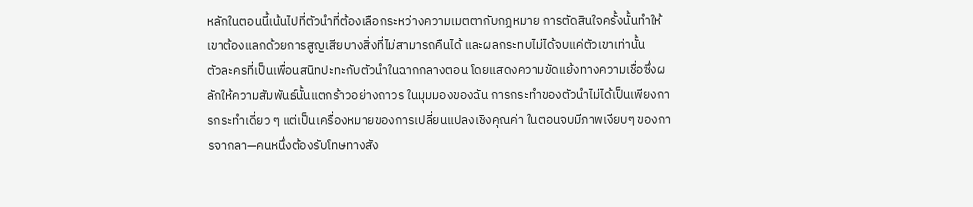หลักในตอนนี้เน้นไปที่ตัวนำที่ต้องเลือกระหว่างความเมตตากับกฎหมาย การตัดสินใจครั้งนั้นทำให้เขาต้องแลกด้วยการสูญเสียบางสิ่งที่ไม่สามารถคืนได้ และผลกระทบไม่ได้จบแค่ตัวเขาเท่านั้น
ตัวละครที่เป็นเพื่อนสนิทปะทะกับตัวนำในฉากกลางตอน โดยแสดงความขัดแย้งทางความเชื่อซึ่งผลักให้ความสัมพันธ์นั้นแตกร้าวอย่างถาวร ในมุมมองของฉัน การกระทำของตัวนำไม่ได้เป็นเพียงการกระทำเดี่ยว ๆ แต่เป็นเครื่องหมายของการเปลี่ยนแปลงเชิงคุณค่า ในตอนจบมีภาพเงียบๆ ของการจากลา—คนหนึ่งต้องรับโทษทางสัง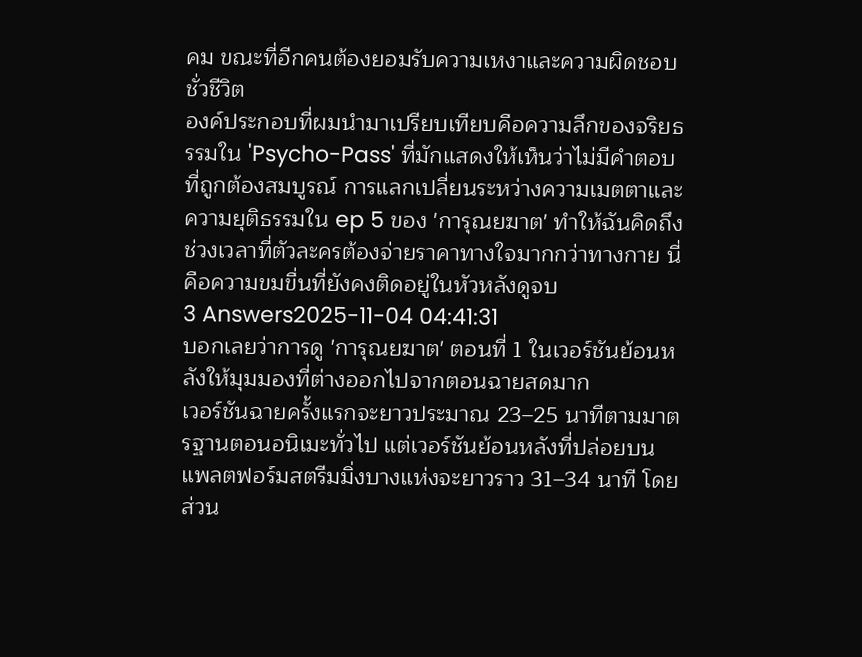คม ขณะที่อีกคนต้องยอมรับความเหงาและความผิดชอบชั่วชีวิต
องค์ประกอบที่ผมนำมาเปรียบเทียบคือความลึกของจริยธรรมใน 'Psycho-Pass' ที่มักแสดงให้เห็นว่าไม่มีคำตอบที่ถูกต้องสมบูรณ์ การแลกเปลี่ยนระหว่างความเมตตาและความยุติธรรมใน ep 5 ของ 'การุณยฆาต' ทำให้ฉันคิดถึงช่วงเวลาที่ตัวละครต้องจ่ายราคาทางใจมากกว่าทางกาย นี่คือความขมขื่นที่ยังคงติดอยู่ในหัวหลังดูจบ
3 Answers2025-11-04 04:41:31
บอกเลยว่าการดู 'การุณยฆาต' ตอนที่ 1 ในเวอร์ชันย้อนหลังให้มุมมองที่ต่างออกไปจากตอนฉายสดมาก
เวอร์ชันฉายครั้งแรกจะยาวประมาณ 23–25 นาทีตามมาตรฐานตอนอนิเมะทั่วไป แต่เวอร์ชันย้อนหลังที่ปล่อยบนแพลตฟอร์มสตรีมมิ่งบางแห่งจะยาวราว 31–34 นาที โดยส่วน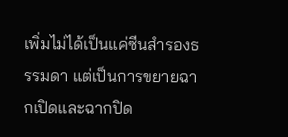เพิ่มไม่ได้เป็นแค่ซีนสำรองธรรมดา แต่เป็นการขยายฉากเปิดและฉากปิด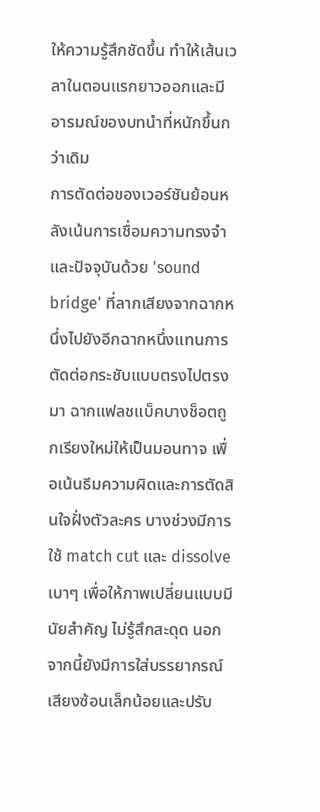ให้ความรู้สึกชัดขึ้น ทำให้เส้นเวลาในตอนแรกยาวออกและมีอารมณ์ของบทนำที่หนักขึ้นกว่าเดิม
การตัดต่อของเวอร์ชันย้อนหลังเน้นการเชื่อมความทรงจำและปัจจุบันด้วย 'sound bridge' ที่ลากเสียงจากฉากหนึ่งไปยังอีกฉากหนึ่งแทนการตัดต่อกระชับแบบตรงไปตรงมา ฉากแฟลชแบ็คบางช็อตถูกเรียงใหม่ให้เป็นมอนทาจ เพื่อเน้นธีมความผิดและการตัดสินใจฝั่งตัวละคร บางช่วงมีการใช้ match cut และ dissolve เบาๆ เพื่อให้ภาพเปลี่ยนแบบมีนัยสำคัญ ไม่รู้สึกสะดุด นอกจากนี้ยังมีการใส่บรรยากรณ์เสียงซ้อนเล็กน้อยและปรับ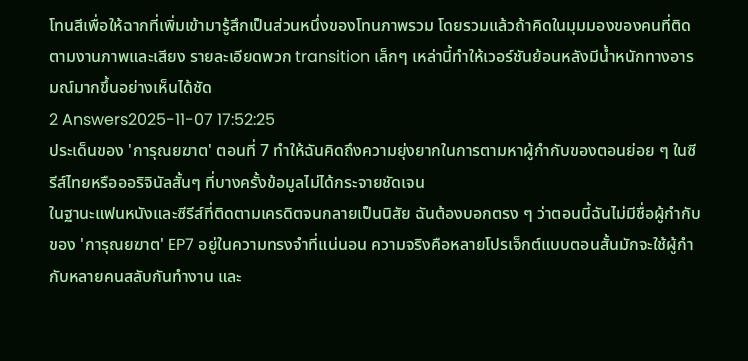โทนสีเพื่อให้ฉากที่เพิ่มเข้ามารู้สึกเป็นส่วนหนึ่งของโทนภาพรวม โดยรวมแล้วถ้าคิดในมุมมองของคนที่ติดตามงานภาพและเสียง รายละเอียดพวก transition เล็กๆ เหล่านี้ทำให้เวอร์ชันย้อนหลังมีน้ำหนักทางอารมณ์มากขึ้นอย่างเห็นได้ชัด
2 Answers2025-11-07 17:52:25
ประเด็นของ 'การุณยฆาต' ตอนที่ 7 ทำให้ฉันคิดถึงความยุ่งยากในการตามหาผู้กำกับของตอนย่อย ๆ ในซีรีส์ไทยหรือออริจินัลสั้นๆ ที่บางครั้งข้อมูลไม่ได้กระจายชัดเจน
ในฐานะแฟนหนังและซีรีส์ที่ติดตามเครดิตจนกลายเป็นนิสัย ฉันต้องบอกตรง ๆ ว่าตอนนี้ฉันไม่มีชื่อผู้กำกับของ 'การุณยฆาต' EP7 อยู่ในความทรงจำที่แน่นอน ความจริงคือหลายโปรเจ็กต์แบบตอนสั้นมักจะใช้ผู้กำกับหลายคนสลับกันทำงาน และ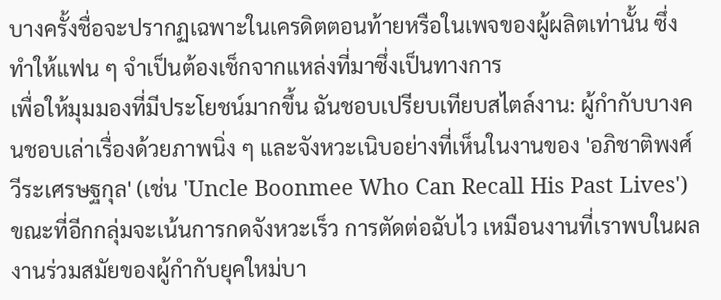บางครั้งชื่อจะปรากฏเฉพาะในเครดิตตอนท้ายหรือในเพจของผู้ผลิตเท่านั้น ซึ่งทำให้แฟน ๆ จำเป็นต้องเช็กจากแหล่งที่มาซึ่งเป็นทางการ
เพื่อให้มุมมองที่มีประโยชน์มากขึ้น ฉันชอบเปรียบเทียบสไตล์งาน: ผู้กำกับบางคนชอบเล่าเรื่องด้วยภาพนิ่ง ๆ และจังหวะเนิบอย่างที่เห็นในงานของ 'อภิชาติพงศ์ วีระเศรษฐกุล' (เช่น 'Uncle Boonmee Who Can Recall His Past Lives') ขณะที่อีกกลุ่มจะเน้นการกดจังหวะเร็ว การตัดต่อฉับไว เหมือนงานที่เราพบในผลงานร่วมสมัยของผู้กำกับยุคใหม่บา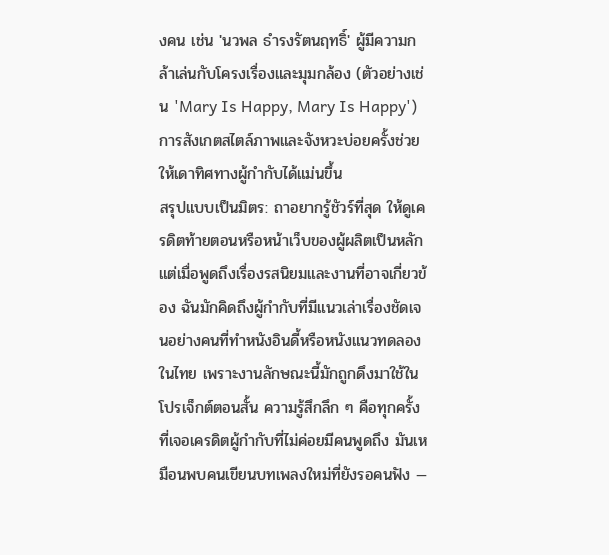งคน เช่น 'นวพล ธำรงรัตนฤทธิ์' ผู้มีความกล้าเล่นกับโครงเรื่องและมุมกล้อง (ตัวอย่างเช่น 'Mary Is Happy, Mary Is Happy') การสังเกตสไตล์ภาพและจังหวะบ่อยครั้งช่วยให้เดาทิศทางผู้กำกับได้แม่นขึ้น
สรุปแบบเป็นมิตร: ถาอยากรู้ชัวร์ที่สุด ให้ดูเครดิตท้ายตอนหรือหน้าเว็บของผู้ผลิตเป็นหลัก แต่เมื่อพูดถึงเรื่องรสนิยมและงานที่อาจเกี่ยวข้อง ฉันมักคิดถึงผู้กำกับที่มีแนวเล่าเรื่องชัดเจนอย่างคนที่ทำหนังอินดี้หรือหนังแนวทดลองในไทย เพราะงานลักษณะนี้มักถูกดึงมาใช้ในโปรเจ็กต์ตอนสั้น ความรู้สึกลึก ๆ คือทุกครั้งที่เจอเครดิตผู้กำกับที่ไม่ค่อยมีคนพูดถึง มันเหมือนพบคนเขียนบทเพลงใหม่ที่ยังรอคนฟัง —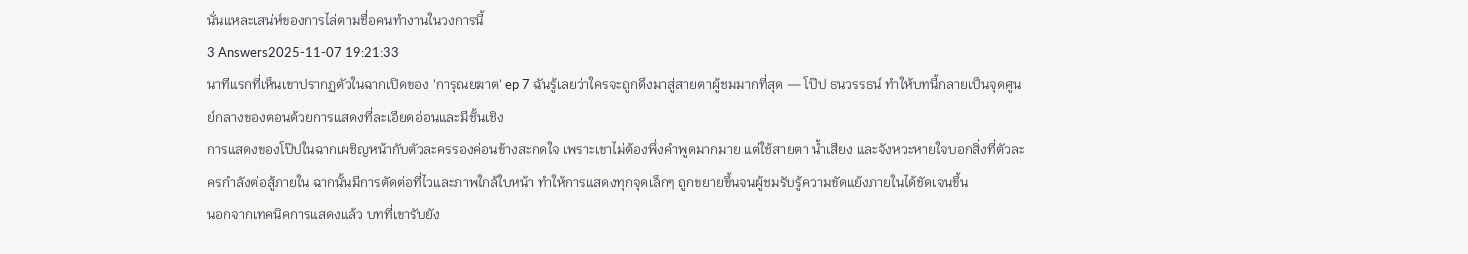นั่นแหละเสน่ห์ของการไล่ตามชื่อคนทำงานในวงการนี้
3 Answers2025-11-07 19:21:33
นาทีแรกที่เห็นเขาปรากฏตัวในฉากเปิดของ 'การุณยฆาต' ep 7 ฉันรู้เลยว่าใครจะถูกดึงมาสู่สายตาผู้ชมมากที่สุด — โป๊ป ธนวรรธน์ ทำให้บทนี้กลายเป็นจุดศูนย์กลางของตอนด้วยการแสดงที่ละเอียดอ่อนและมีชั้นเชิง
การแสดงของโป๊ปในฉากเผชิญหน้ากับตัวละครรองค่อนข้างสะกดใจ เพราะเขาไม่ต้องพึ่งคำพูดมากมาย แต่ใช้สายตา น้ำเสียง และจังหวะหายใจบอกสิ่งที่ตัวละครกำลังต่อสู้ภายใน ฉากนั้นมีการตัดต่อที่ไวและภาพใกล้ใบหน้า ทำให้การแสดงทุกจุดเล็กๆ ถูกขยายขึ้นจนผู้ชมรับรู้ความขัดแย้งภายในได้ชัดเจนขึ้น
นอกจากเทคนิคการแสดงแล้ว บทที่เขารับยัง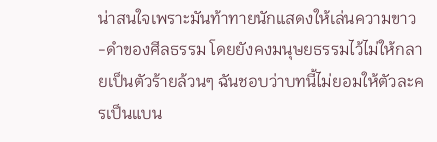น่าสนใจเพราะมันท้าทายนักแสดงให้เล่นความขาว-ดำของศีลธรรม โดยยังคงมนุษยธรรมไว้ไม่ให้กลายเป็นตัวร้ายล้วนๆ ฉันชอบว่าบทนี้ไม่ยอมให้ตัวละครเป็นแบน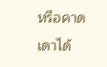หรือคาดเดาได้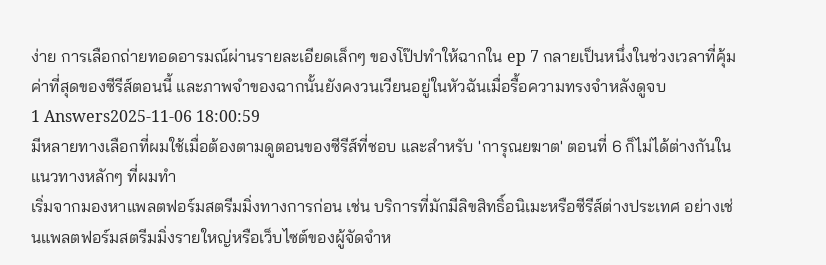ง่าย การเลือกถ่ายทอดอารมณ์ผ่านรายละเอียดเล็กๆ ของโป๊ปทำให้ฉากใน ep 7 กลายเป็นหนึ่งในช่วงเวลาที่คุ้มค่าที่สุดของซีรีส์ตอนนี้ และภาพจำของฉากนั้นยังคงวนเวียนอยู่ในหัวฉันเมื่อรื้อความทรงจำหลังดูจบ
1 Answers2025-11-06 18:00:59
มีหลายทางเลือกที่ผมใช้เมื่อต้องตามดูตอนของซีรีส์ที่ชอบ และสำหรับ 'การุณยฆาต' ตอนที่ 6 ก็ไม่ได้ต่างกันในแนวทางหลักๆ ที่ผมทำ
เริ่มจากมองหาแพลตฟอร์มสตรีมมิ่งทางการก่อน เช่น บริการที่มักมีลิขสิทธิ์อนิเมะหรือซีรีส์ต่างประเทศ อย่างเช่นแพลตฟอร์มสตรีมมิ่งรายใหญ่หรือเว็บไซต์ของผู้จัดจำห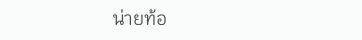น่ายท้อ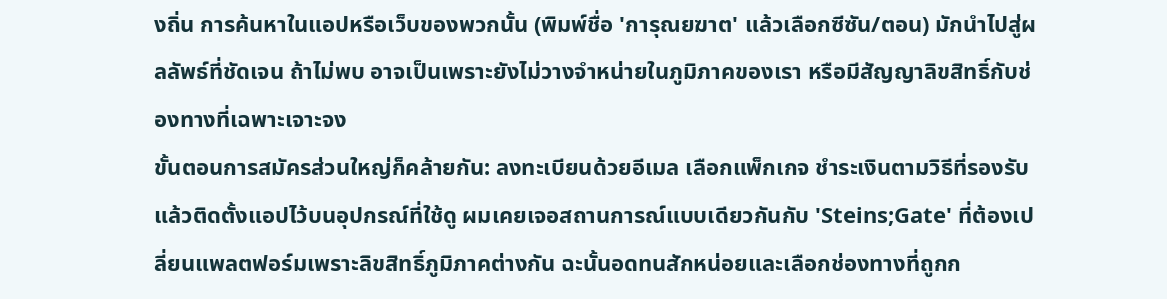งถิ่น การค้นหาในแอปหรือเว็บของพวกนั้น (พิมพ์ชื่อ 'การุณยฆาต' แล้วเลือกซีซัน/ตอน) มักนำไปสู่ผลลัพธ์ที่ชัดเจน ถ้าไม่พบ อาจเป็นเพราะยังไม่วางจำหน่ายในภูมิภาคของเรา หรือมีสัญญาลิขสิทธิ์กับช่องทางที่เฉพาะเจาะจง
ขั้นตอนการสมัครส่วนใหญ่ก็คล้ายกัน: ลงทะเบียนด้วยอีเมล เลือกแพ็กเกจ ชำระเงินตามวิธีที่รองรับ แล้วติดตั้งแอปไว้บนอุปกรณ์ที่ใช้ดู ผมเคยเจอสถานการณ์แบบเดียวกันกับ 'Steins;Gate' ที่ต้องเปลี่ยนแพลตฟอร์มเพราะลิขสิทธิ์ภูมิภาคต่างกัน ฉะนั้นอดทนสักหน่อยและเลือกช่องทางที่ถูกก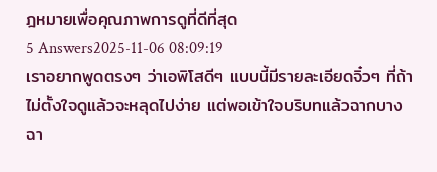ฎหมายเพื่อคุณภาพการดูที่ดีที่สุด
5 Answers2025-11-06 08:09:19
เราอยากพูดตรงๆ ว่าเอพิโสดีๆ แบบนี้มีรายละเอียดจิ๋วๆ ที่ถ้าไม่ตั้งใจดูแล้วจะหลุดไปง่าย แต่พอเข้าใจบริบทแล้วฉากบางฉา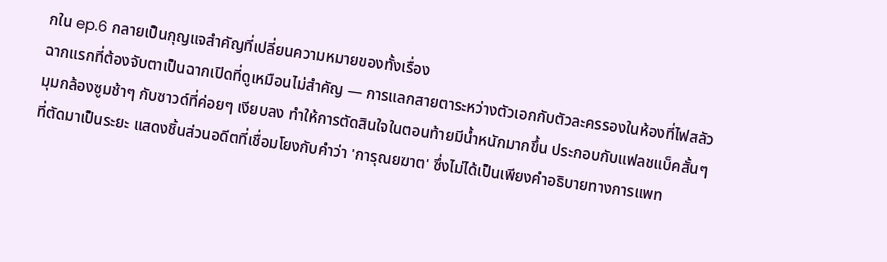กใน ep.6 กลายเป็นกุญแจสำคัญที่เปลี่ยนความหมายของทั้งเรื่อง
ฉากแรกที่ต้องจับตาเป็นฉากเปิดที่ดูเหมือนไม่สำคัญ — การแลกสายตาระหว่างตัวเอกกับตัวละครรองในห้องที่ไฟสลัว มุมกล้องซูมช้าๆ กับซาวด์ที่ค่อยๆ เงียบลง ทำให้การตัดสินใจในตอนท้ายมีน้ำหนักมากขึ้น ประกอบกับแฟลชแบ็คสั้นๆ ที่ตัดมาเป็นระยะ แสดงชิ้นส่วนอดีตที่เชื่อมโยงกับคำว่า 'การุณยฆาต' ซึ่งไม่ได้เป็นเพียงคำอธิบายทางการแพท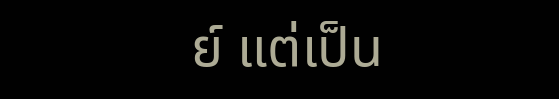ย์ แต่เป็น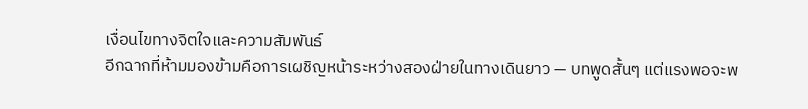เงื่อนไขทางจิตใจและความสัมพันธ์
อีกฉากที่ห้ามมองข้ามคือการเผชิญหน้าระหว่างสองฝ่ายในทางเดินยาว — บทพูดสั้นๆ แต่แรงพอจะพ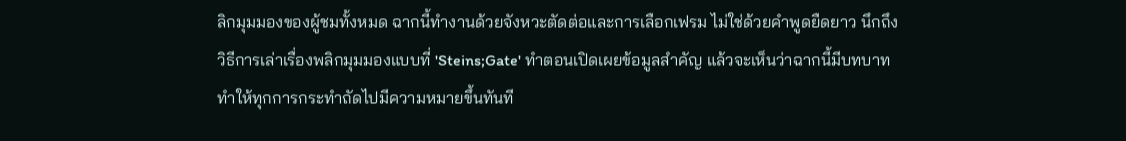ลิกมุมมองของผู้ชมทั้งหมด ฉากนี้ทำงานด้วยจังหวะตัดต่อและการเลือกเฟรม ไม่ใช่ด้วยคำพูดยืดยาว นึกถึงวิธีการเล่าเรื่องพลิกมุมมองแบบที่ 'Steins;Gate' ทำตอนเปิดเผยข้อมูลสำคัญ แล้วจะเห็นว่าฉากนี้มีบทบาททำให้ทุกการกระทำถัดไปมีความหมายขึ้นทันที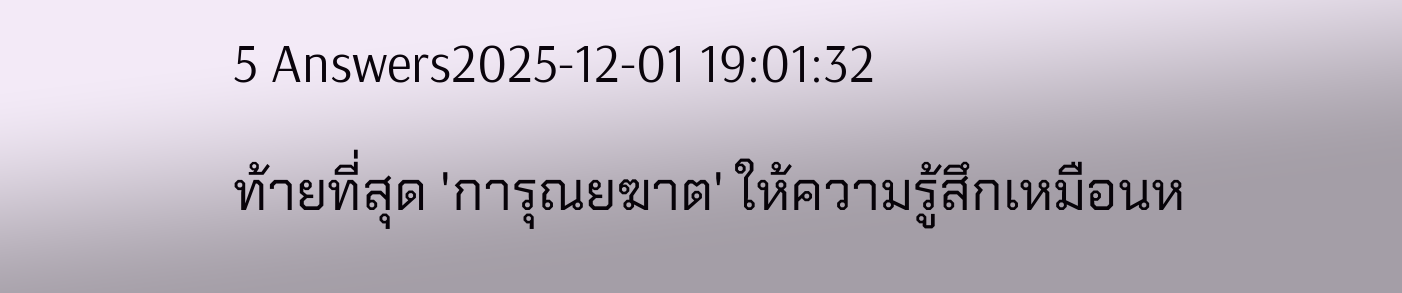5 Answers2025-12-01 19:01:32
ท้ายที่สุด 'การุณยฆาต' ให้ความรู้สึกเหมือนห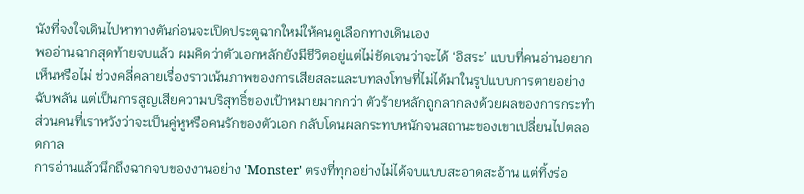นังที่จงใจเดินไปหาทางตันก่อนจะเปิดประตูฉากใหม่ให้คนดูเลือกทางเดินเอง
พออ่านฉากสุดท้ายจบแล้ว ผมคิดว่าตัวเอกหลักยังมีชีวิตอยู่แต่ไม่ชัดเจนว่าจะได้ ‘อิสระ’ แบบที่คนอ่านอยากเห็นหรือไม่ ช่วงคลี่คลายเรื่องราวเน้นภาพของการเสียสละและบทลงโทษที่ไม่ได้มาในรูปแบบการตายอย่างฉับพลัน แต่เป็นการสูญเสียความบริสุทธิ์ของเป้าหมายมากกว่า ตัวร้ายหลักถูกลากลงด้วยผลของการกระทำ ส่วนคนที่เราหวังว่าจะเป็นคู่หูหรือคนรักของตัวเอก กลับโดนผลกระทบหนักจนสถานะของเขาเปลี่ยนไปตลอดกาล
การอ่านแล้วนึกถึงฉากจบของงานอย่าง 'Monster' ตรงที่ทุกอย่างไม่ได้จบแบบสะอาดสะอ้าน แต่ทิ้งร่อ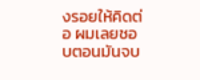งรอยให้คิดต่อ ผมเลยชอบตอนมันจบ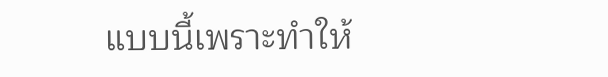แบบนี้เพราะทำให้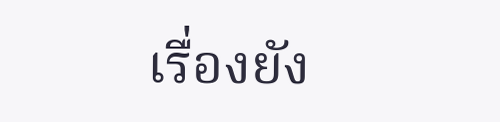เรื่องยัง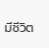มีชีวิต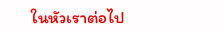ในหัวเราต่อไป